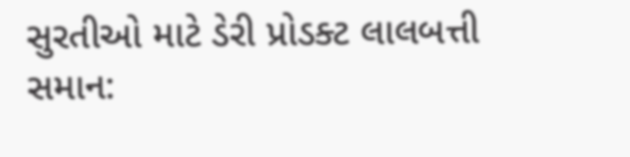સુરતીઓ માટે ડેરી પ્રોડક્ટ લાલબત્તી સમાન: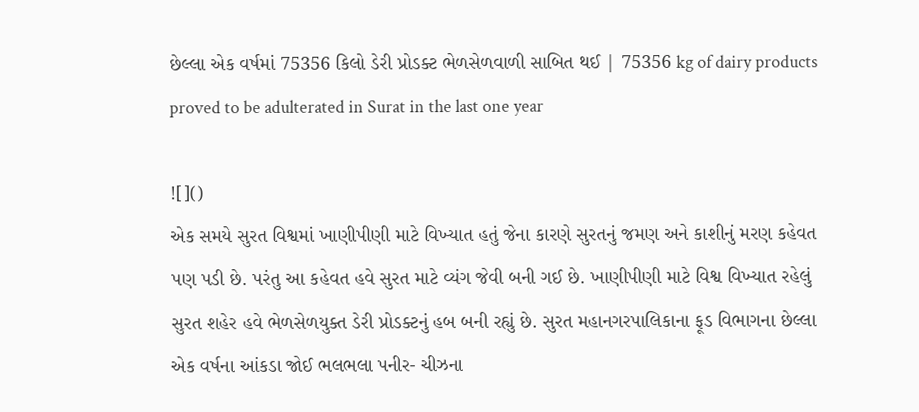છેલ્લા એક વર્ષમાં 75356 કિલો ડેરી પ્રોડક્ટ ભેળસેળવાળી સાબિત થઈ | 75356 kg of dairy products proved to be adulterated in Surat in the last one year

![]()
એક સમયે સુરત વિશ્વમાં ખાણીપીણી માટે વિખ્યાત હતું જેના કારણે સુરતનું જમણ અને કાશીનું મરણ કહેવત પણ પડી છે. પરંતુ આ કહેવત હવે સુરત માટે વ્યંગ જેવી બની ગઈ છે. ખાણીપીણી માટે વિશ્વ વિખ્યાત રહેલું સુરત શહેર હવે ભેળસેળયુક્ત ડેરી પ્રોડક્ટનું હબ બની રહ્યું છે. સુરત મહાનગરપાલિકાના ફૂડ વિભાગના છેલ્લા એક વર્ષના આંકડા જોઈ ભલભલા પનીર- ચીઝના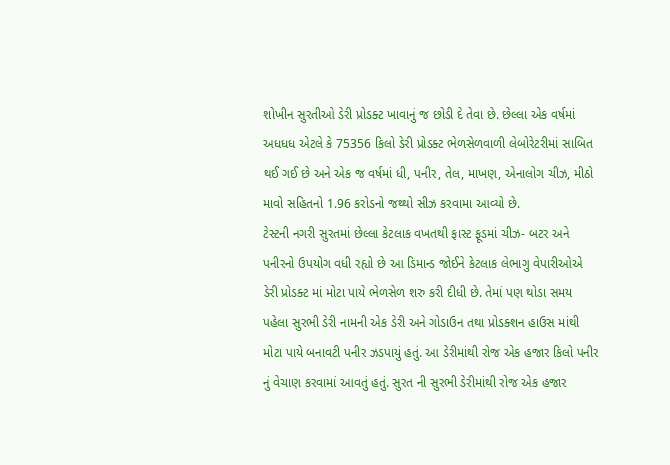શોખીન સુરતીઓ ડેરી પ્રોડક્ટ ખાવાનું જ છોડી દે તેવા છે. છેલ્લા એક વર્ષમાં અધધધ એટલે કે 75356 કિલો ડેરી પ્રોડક્ટ ભેળસેળવાળી લેબોરેટરીમાં સાબિત થઈ ગઈ છે અને એક જ વર્ષમાં ધી, પનીર, તેલ, માખણ, એનાલોગ ચીઝ, મીઠો માવો સહિતનો 1.96 કરોડનો જથ્થો સીઝ કરવામા આવ્યો છે.
ટેસ્ટની નગરી સુરતમાં છેલ્લા કેટલાક વખતથી ફાસ્ટ ફૂડમાં ચીઝ- બટર અને પનીરનો ઉપયોગ વધી રહ્યો છે આ ડિમાન્ડ જોઈને કેટલાક લેભાગુ વેપારીઓએ ડેરી પ્રોડક્ટ માં મોટા પાયે ભેળસેળ શરુ કરી દીધી છે. તેમાં પણ થોડા સમય પહેલા સુરભી ડેરી નામની એક ડેરી અને ગોડાઉન તથા પ્રોડક્શન હાઉસ માંથી મોટા પાયે બનાવટી પનીર ઝડપાયું હતું. આ ડેરીમાંથી રોજ એક હજાર કિલો પનીર નું વેચાણ કરવામાં આવતું હતું. સુરત ની સુરભી ડેરીમાંથી રોજ એક હજાર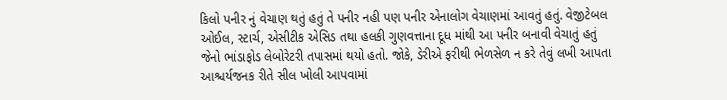કિલો પનીર નું વેચાણ થતું હતું તે પનીર નહી પણ પનીર એનાલોગ વેચાણમાં આવતું હતું. વેજીટેબલ ઓઈલ, સ્ટાર્ચ, એસીટીક એસિડ તથા હલકી ગુણવત્તાના દૂધ માંથી આ પનીર બનાવી વેચાતું હતું જેનો ભાંડાફોડ લેબોરેટરી તપાસમાં થયો હતો. જોકે, ડેરીએ ફરીથી ભેળસેળ ન કરે તેવું લખી આપતા આશ્ચર્યજનક રીતે સીલ ખોલી આપવામાં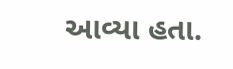આવ્યા હતા.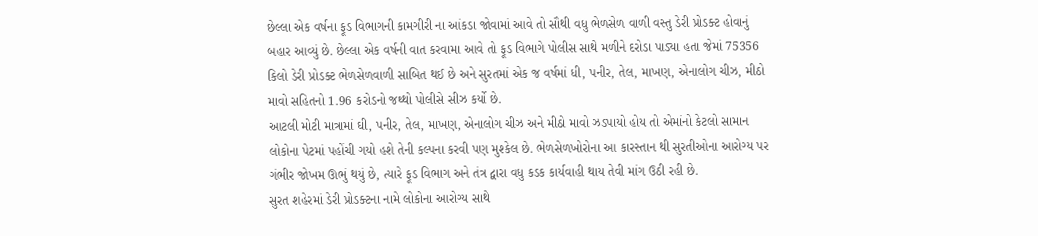છેલ્લા એક વર્ષના ફૂડ વિભાગની કામગીરી ના આંકડા જોવામાં આવે તો સૌથી વધુ ભેળસેળ વાળી વસ્તુ ડેરી પ્રોડક્ટ હોવાનું બહાર આવ્યું છે. છેલ્લા એક વર્ષની વાત કરવામા આવે તો ફૂડ વિભાગે પોલીસ સાથે મળીને દરોડા પાડ્યા હતા જેમાં 75356 કિલો ડેરી પ્રોડક્ટ ભેળસેળવાળી સાબિત થઈ છે અને સુરતમાં એક જ વર્ષમાં ધી, પનીર, તેલ, માખણ, એનાલોગ ચીઝ, મીઠો માવો સહિતનો 1.96 કરોડનો જથ્થો પોલીસે સીઝ કર્યો છે.
આટલી મોટી માત્રામાં ઘી, પનીર, તેલ, માખણ, એનાલોગ ચીઝ અને મીઠો માવો ઝડપાયો હોય તો એમાંનો કેટલો સામાન લોકોના પેટમાં પહોંચી ગયો હશે તેની કલ્પના કરવી પણ મુશ્કેલ છે. ભેળસેળખોરોના આ કારસ્તાન થી સુરતીઓના આરોગ્ય પર ગંભીર જોખમ ઊભું થયું છે, ત્યારે ફૂડ વિભાગ અને તંત્ર દ્વારા વધુ કડક કાર્યવાહી થાય તેવી માંગ ઉઠી રહી છે.
સુરત શહેરમાં ડેરી પ્રોડક્ટના નામે લોકોના આરોગ્ય સાથે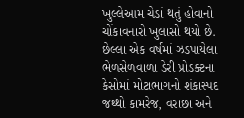ખુલ્લેઆમ ચેડાં થતું હોવાનો ચોંકાવનારો ખુલાસો થયો છે. છેલ્લા એક વર્ષમાં ઝડપાયેલા ભેળસેળવાળા ડેરી પ્રોડક્ટના કેસોમાં મોટાભાગનો શંકાસ્પદ જથ્થો કામરેજ, વરાછા અને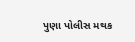પુણા પોલીસ મથક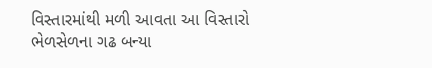વિસ્તારમાંથી મળી આવતા આ વિસ્તારો ભેળસેળના ગઢ બન્યા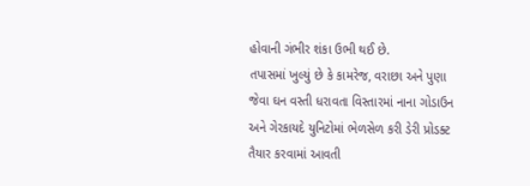હોવાની ગંભીર શંકા ઉભી થઈ છે.
તપાસમાં ખુલ્યું છે કે કામરેજ, વરાછા અને પુણા જેવા ઘન વસ્તી ધરાવતા વિસ્તારમાં નાના ગોડાઉન અને ગેરકાયદે યુનિટોમાં ભેળસેળ કરી ડેરી પ્રોડક્ટ તૈયાર કરવામાં આવતી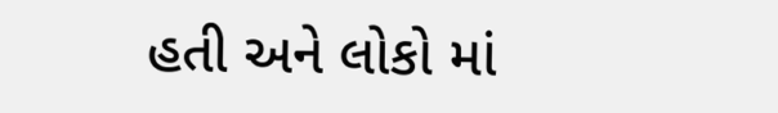હતી અને લોકો માં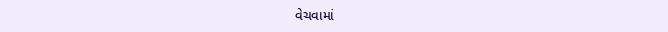વેચવામાં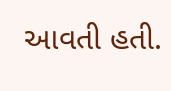આવતી હતી.